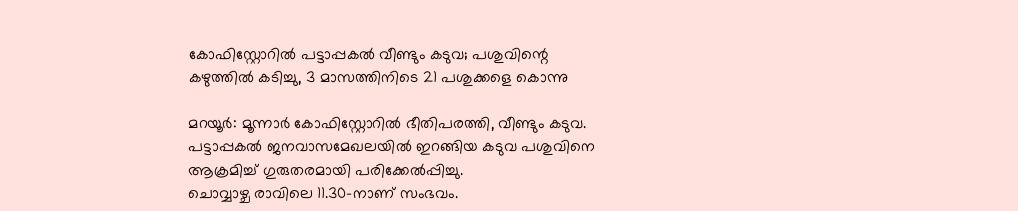കോഫിസ്റ്റോറിൽ പട്ടാപ്പകൽ വീണ്ടും കടുവ; പശുവിന്റെ കഴുത്തിൽ കടിച്ചു, 3 മാസത്തിനിടെ 21 പശുക്കളെ കൊന്നു

മറയൂർ: മൂന്നാർ കോഫിസ്റ്റോറിൽ ഭീതിപരത്തി, വീണ്ടും കടുവ. പട്ടാപ്പകൽ ജനവാസമേഖലയിൽ ഇറങ്ങിയ കടുവ പശുവിനെ ആക്രമിച്ച് ഗുരുതരമായി പരിക്കേൽപ്പിച്ചു.
ചൊവ്വാഴ്ച രാവിലെ 11.30-നാണ് സംഭവം.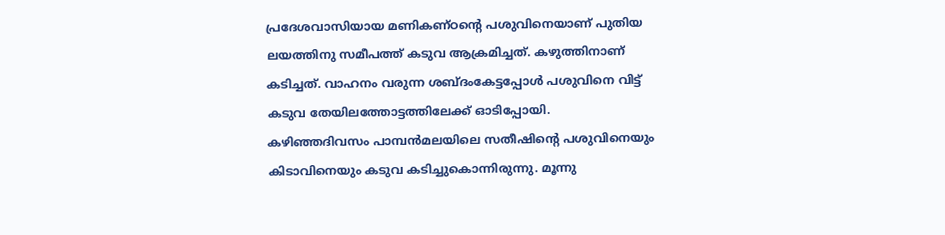പ്രദേശവാസിയായ മണികണ്ഠന്റെ പശുവിനെയാണ് പുതിയ ലയത്തിനു സമീപത്ത് കടുവ ആക്രമിച്ചത്. കഴുത്തിനാണ് കടിച്ചത്. വാഹനം വരുന്ന ശബ്ദംകേട്ടപ്പോൾ പശുവിനെ വിട്ട് കടുവ തേയിലത്തോട്ടത്തിലേക്ക് ഓടിപ്പോയി.
കഴിഞ്ഞദിവസം പാമ്പൻമലയിലെ സതീഷിന്റെ പശുവിനെയും കിടാവിനെയും കടുവ കടിച്ചുകൊന്നിരുന്നു. മൂന്നു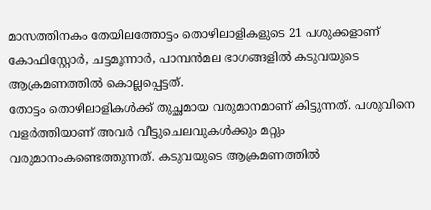മാസത്തിനകം തേയിലത്തോട്ടം തൊഴിലാളികളുടെ 21 പശുക്കളാണ് കോഫിസ്റ്റോർ, ചട്ടമൂന്നാർ, പാമ്പൻമല ഭാഗങ്ങളിൽ കടുവയുടെ ആക്രമണത്തിൽ കൊല്ലപ്പെട്ടത്.
തോട്ടം തൊഴിലാളികൾക്ക് തുച്ഛമായ വരുമാനമാണ് കിട്ടുന്നത്. പശുവിനെ വളർത്തിയാണ് അവർ വീട്ടുചെലവുകൾക്കും മറ്റും വരുമാനംകണ്ടെത്തുന്നത്. കടുവയുടെ ആക്രമണത്തിൽ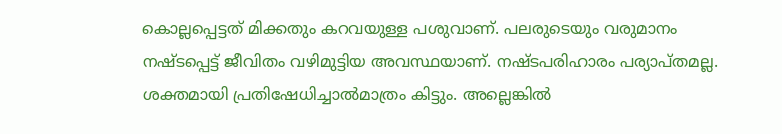കൊല്ലപ്പെട്ടത് മിക്കതും കറവയുള്ള പശുവാണ്. പലരുടെയും വരുമാനം നഷ്ടപ്പെട്ട് ജീവിതം വഴിമുട്ടിയ അവസ്ഥയാണ്. നഷ്ടപരിഹാരം പര്യാപ്തമല്ല. ശക്തമായി പ്രതിഷേധിച്ചാൽമാത്രം കിട്ടും. അല്ലെങ്കിൽ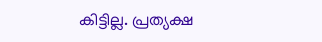കിട്ടില്ല. പ്രത്യക്ഷ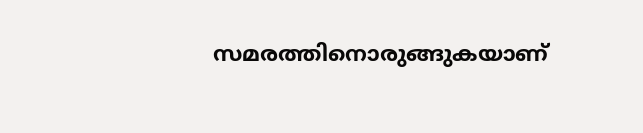സമരത്തിനൊരുങ്ങുകയാണ്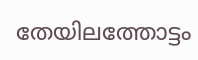തേയിലത്തോട്ടം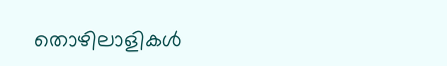തൊഴിലാളികൾ